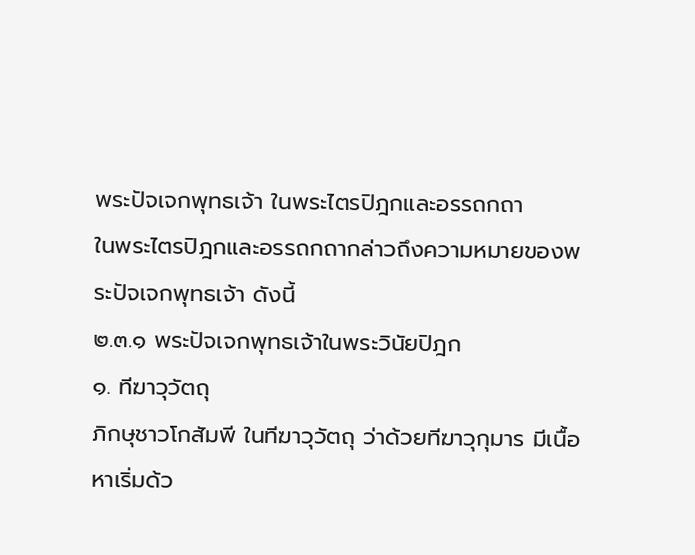พระปัจเจกพุทธเจ้า ในพระไตรปิฎกและอรรถกถา
ในพระไตรปิฎกและอรรถกถากล่าวถึงความหมายของพระปัจเจกพุทธเจ้า ดังนี้
๒.๓.๑ พระปัจเจกพุทธเจ้าในพระวินัยปิฎก
๑. ทีฆาวุวัตถุ
ภิกษุชาวโกสัมพี ในทีฆาวุวัตถุ ว่าด้วยทีฆาวุกุมาร มีเนื้อหาเริ่มด้ว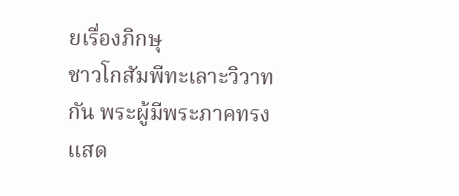ยเรื่องภิกษุ
ชาวโกสัมพีทะเลาะวิวาทกัน พระผู้มีพระภาคทรงแสด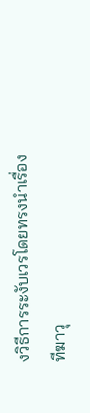งวิธีการระงับเวรโดยทรงนำเรื่อง
ทีฆาวุ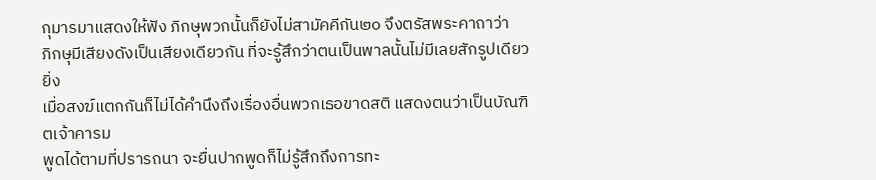กุมารมาแสดงให้ฟัง ภิกษุพวกนั้นก็ยังไม่สามัคคีกัน๒๐ จึงตรัสพระคาถาว่า
ภิกษุมีเสียงดังเป็นเสียงเดียวกัน ที่จะรู้สึกว่าตนเป็นพาลนั้นไม่มีเลยสักรูปเดียว ยิ่ง
เมื่อสงฆ์แตกกันก็ไม่ได้คำนึงถึงเรื่องอื่นพวกเธอขาดสติ แสดงตนว่าเป็นบัณฑิตเจ้าคารม
พูดได้ตามที่ปรารถนา จะยื่นปากพูดก็ไม่รู้สึกถึงการทะ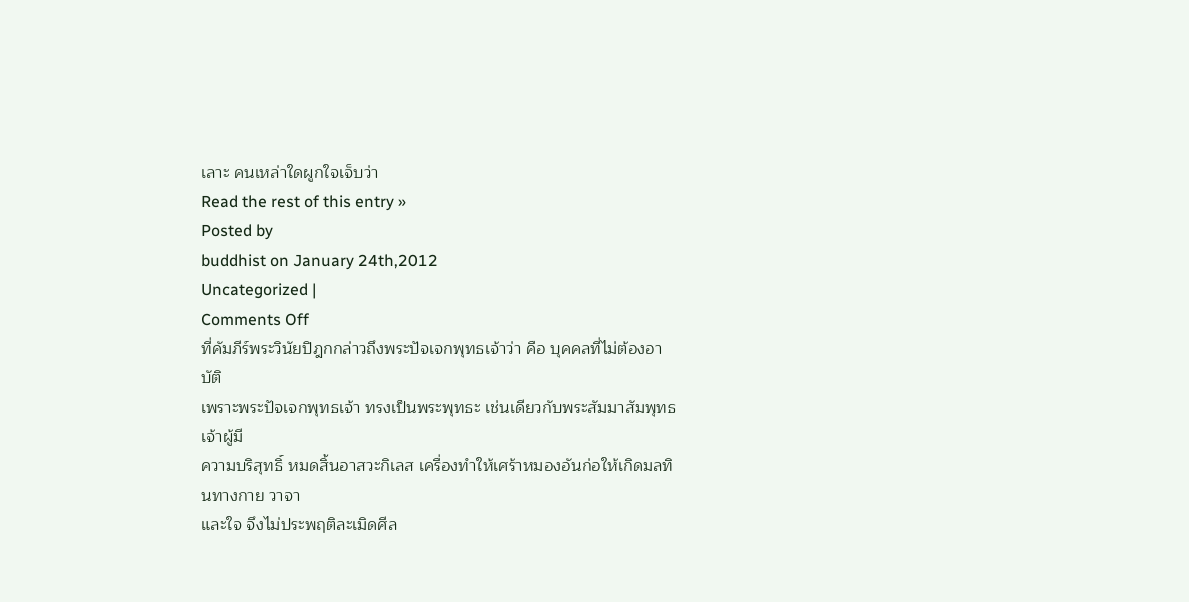เลาะ คนเหล่าใดผูกใจเจ็บว่า
Read the rest of this entry »
Posted by
buddhist on January 24th,2012
Uncategorized |
Comments Off
ที่คัมภีร์พระวินัยปิฎกกล่าวถึงพระปัจเจกพุทธเจ้าว่า คือ บุคคลที่ไม่ต้องอาบัติ
เพราะพระปัจเจกพุทธเจ้า ทรงเป็นพระพุทธะ เช่นเดียวกับพระสัมมาสัมพุทธเจ้าผู้มี
ความบริสุทธิ์ หมดสิ้นอาสวะกิเลส เครื่องทำให้เศร้าหมองอันก่อให้เกิดมลทินทางกาย วาจา
และใจ จึงไม่ประพฤติละเมิดศีล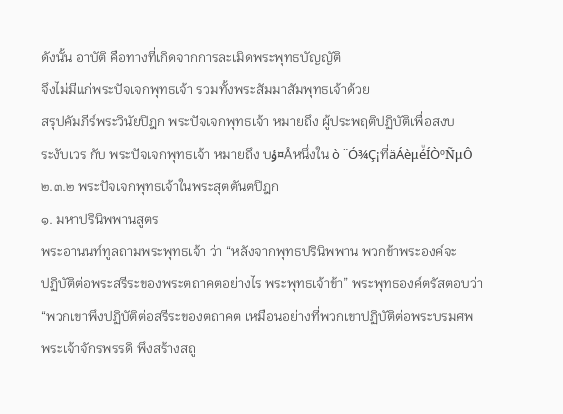ดังนั้น อาบัติ คือทางที่เกิดจากการละเมิดพระพุทธบัญญัติ
จึงไม่มีแก่พระปัจเจกพุทธเจ้า รวมทั้งพระสัมมาสัมพุทธเจ้าด้วย
สรุปคัมภีร์พระวินัยปิฎก พระปัจเจกพุทธเจ้า หมายถึง ผู้ประพฤติปฏิบัติเพื่อสงบ
ระงับเวร กับ พระปัจเจกพุทธเจ้า หมายถึง บؤ¤Åหนึ่งใน ò ¨Ó¾Ç¡ที่äÁèμéͧÍÒºÑμÔ
๒.๓.๒ พระปัจเจกพุทธเจ้าในพระสุตตันตปิฎก
๑. มหาปรินิพพานสูตร
พระอานนท์ทูลถามพระพุทธเจ้า ว่า “หลังจากพุทธปรินิพพาน พวกข้าพระองค์จะ
ปฏิบัติต่อพระสรีระของพระตถาคตอย่างไร พระพุทธเจ้าข้า” พระพุทธองค์ตรัสตอบว่า
“พวกเขาพึงปฏิบัติต่อสรีระของตถาคต เหมือนอย่างที่พวกเขาปฏิบัติต่อพระบรมศพ
พระเจ้าจักรพรรดิ พึงสร้างสถู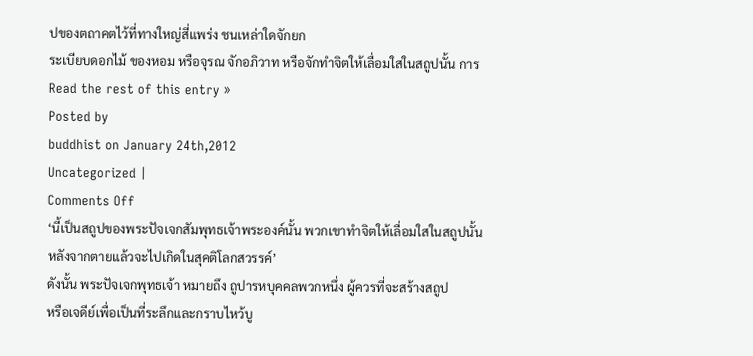ปของตถาคตไว้ที่ทางใหญ่สี่แพร่ง ชนเหล่าใดจักยก
ระเบียบดอกไม้ ของหอม หรือจุรณ จักอภิวาท หรือจักทำจิตให้เลื่อมใสในสถูปนั้น การ
Read the rest of this entry »
Posted by
buddhist on January 24th,2012
Uncategorized |
Comments Off
‘นี้เป็นสถูปของพระปัจเจกสัมพุทธเจ้าพระองค์นั้น พวกเขาทำจิตให้เลื่อมใสในสถูปนั้น
หลังจากตายแล้วจะไปเกิดในสุคติโลกสวรรค์’
ดังนั้น พระปัจเจกพุทธเจ้า หมายถึง ถูปารหบุคคลพวกหนึ่ง ผู้ควรที่จะสร้างสถูป
หรือเจดีย์เพื่อเป็นที่ระลึกและกราบไหว้บู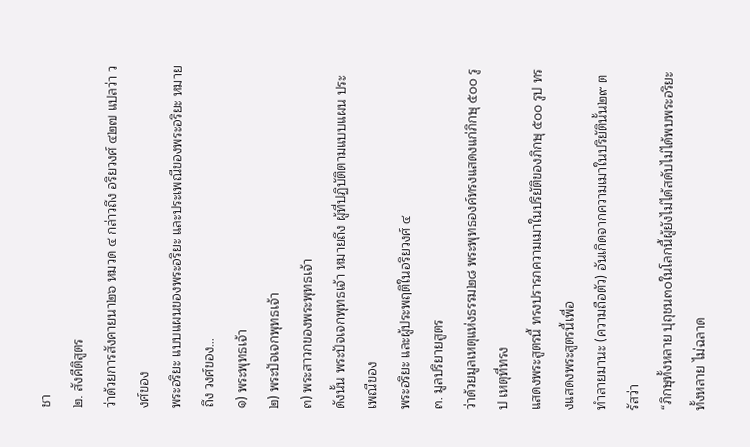ชา
๒. สังคีติสูตร
ว่าด้วยการสังคายนา๒๖ หมวด ๔ กล่าวถึง อริยวงศ์ ๔๒๗ แปลว่า วงศ์ของ
พระอริยะ แบบแผนของพระอริยะ และประเพณีของพระอริยะ หมายถึง วงศ์ของ…
๑) พระพุทธเจ้า
๒) พระปัจเจกพุทธเจ้า
๓) พระสาวกของพระพุทธเจ้า
ดังนั้น พระปัจเจกพุทธเจ้า หมายถึง ผู้ที่ปฏิบัติตามแบบแผน ประเพณีของ
พระอริยะ และผู้ประพฤติในอริยวงศ์ ๔
๓. มูลปริยายสูตร
ว่าด้วยมูลเหตุแห่งธรรม๒๘ พระพุทธองค์ทรงแสดงแก่ภิกษุ ๕๐๐ รูป เหตุที่ทรง
แสดงพระสูตรนี้ ทรงปรารภความเมาในปริยัติของภิกษุ ๕๐๐ รูป ทรงแสดงพระสูตรนี้เพื่อ
ทำลายมานะ (ความถือตัว) อันเกิดจากความเมาในปริยัตินั้น๒๙ ตรัสว่า
“ภิกษุทั้งหลาย ปุถุชน๓๐ในโลกนี้ผู้ยังไม่ได้สดับไม่ได้พบพระอริยะทั้งหลาย ไม่ฉลาด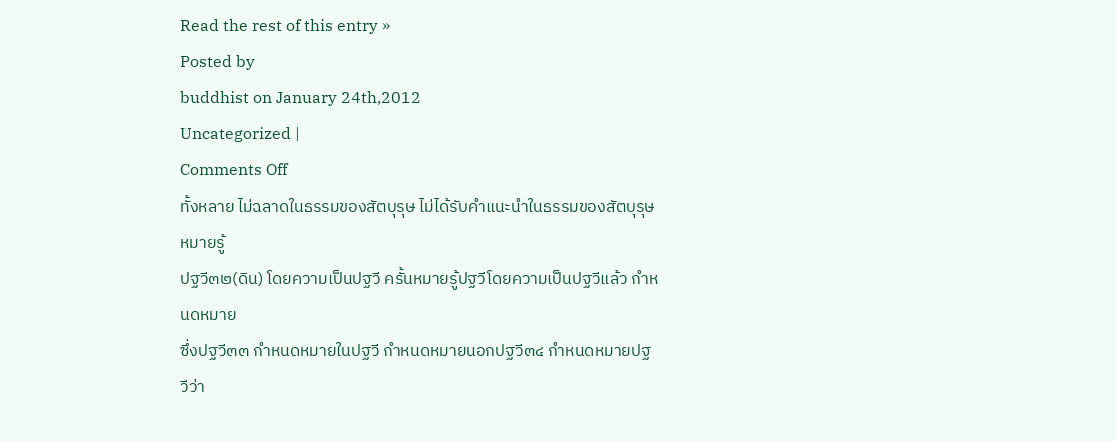Read the rest of this entry »
Posted by
buddhist on January 24th,2012
Uncategorized |
Comments Off
ทั้งหลาย ไม่ฉลาดในธรรมของสัตบุรุษ ไม่ได้รับคำแนะนำในธรรมของสัตบุรุษ หมายรู้
ปฐวี๓๒(ดิน) โดยความเป็นปฐวี ครั้นหมายรู้ปฐวีโดยความเป็นปฐวีแล้ว กำหนดหมาย
ซึ่งปฐวี๓๓ กำหนดหมายในปฐวี กำหนดหมายนอกปฐวี๓๔ กำหนดหมายปฐวีว่า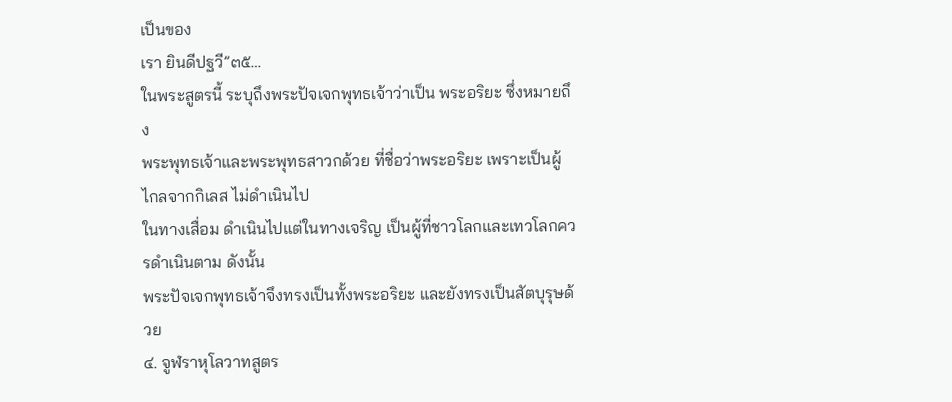เป็นของ
เรา ยินดีปฐวี”๓๕…
ในพระสูตรนี้ ระบุถึงพระปัจเจกพุทธเจ้าว่าเป็น พระอริยะ ซึ่งหมายถึง
พระพุทธเจ้าและพระพุทธสาวกด้วย ที่ชื่อว่าพระอริยะ เพราะเป็นผู้ไกลจากกิเลส ไม่ดำเนินไป
ในทางเสื่อม ดำเนินไปแต่ในทางเจริญ เป็นผู้ที่ชาวโลกและเทวโลกควรดำเนินตาม ดังนั้น
พระปัจเจกพุทธเจ้าจึงทรงเป็นทั้งพระอริยะ และยังทรงเป็นสัตบุรุษด้วย
๔. จูฬราหุโลวาทสูตร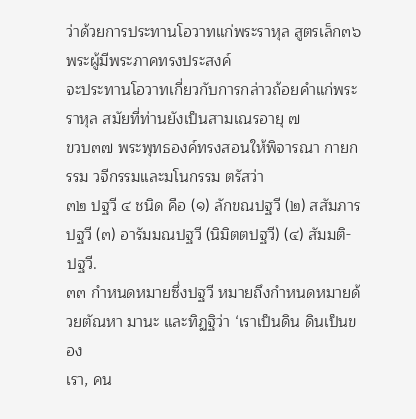ว่าด้วยการประทานโอวาทแก่พระราหุล สูตรเล็ก๓๖ พระผู้มีพระภาคทรงประสงค์
จะประทานโอวาทเกี่ยวกับการกล่าวถ้อยคำแก่พระราหุล สมัยที่ท่านยังเป็นสามเณรอายุ ๗
ขวบ๓๗ พระพุทธองค์ทรงสอนให้พิจารณา กายกรรม วจีกรรมและมโนกรรม ตรัสว่า
๓๒ ปฐวี ๔ ชนิด คือ (๑) ลักขณปฐวี (๒) สสัมภารปฐวี (๓) อารัมมณปฐวี (นิมิตตปฐวี) (๔) สัมมติ-
ปฐวี.
๓๓ กำหนดหมายซึ่งปฐวี หมายถึงกำหนดหมายด้วยตัณหา มานะ และทิฏฐิว่า ‘เราเป็นดิน ดินเป็นของ
เรา, คน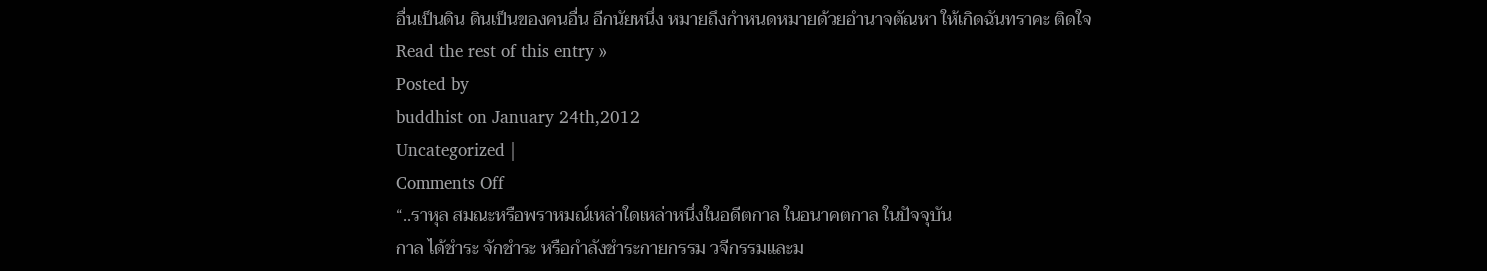อื่นเป็นดิน ดินเป็นของคนอื่น อีกนัยหนึ่ง หมายถึงกำหนดหมายด้วยอำนาจตัณหา ให้เกิดฉันทราคะ ติดใจ
Read the rest of this entry »
Posted by
buddhist on January 24th,2012
Uncategorized |
Comments Off
“..ราหุล สมณะหรือพราหมณ์เหล่าใดเหล่าหนึ่งในอดีตกาล ในอนาคตกาล ในปัจจุบัน
กาล ได้ชำระ จักชำระ หรือกำลังชำระกายกรรม วจีกรรมและม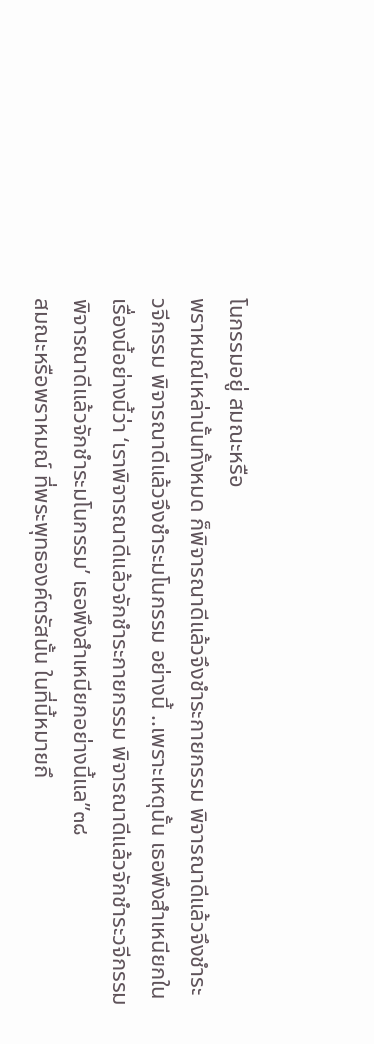โนกรรมอยู่ สมณะหรือ
พราหมณ์เหล่านั้นทั้งหมด ก็พิจารณาดีแล้วจึงชำระกายกรรม พิจารณาดีแล้วจึงชำระ
วจีกรรม พิจารณาดีแล้วจึงชำระมโนกรรม อย่างนี้ ..เพราะเหตุนั้น เธอพึงสำเหนียกใน
เรื่องนี้อย่างนี้ว่า ‘เราพิจารณาดีแล้วจักชำระกายกรรม พิจารณาดีแล้วจักชำระวจีกรรม
พิจารณาดีแล้วจักชำระมโนกรรม’ เธอพึงสำเหนียกอย่างนี้แล”๓๘
สมณะหรือพราหมณ์ ที่พระพุทธองค์ตรัสนั้น ในที่นี้หมายถึ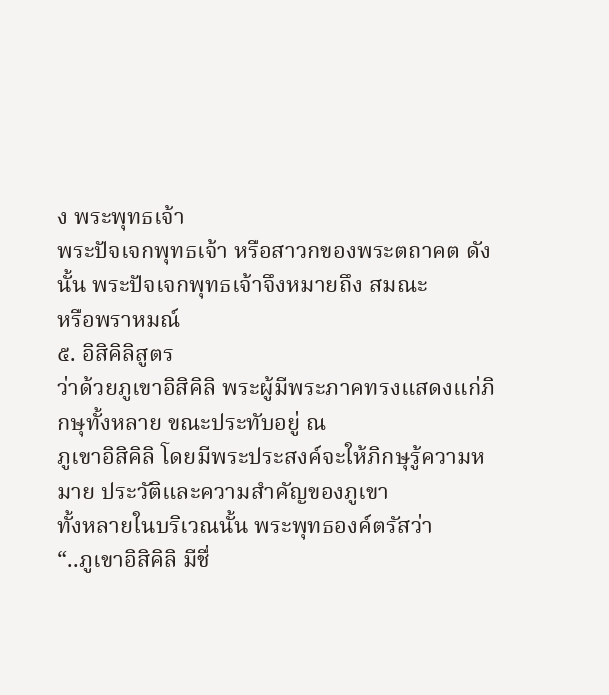ง พระพุทธเจ้า
พระปัจเจกพุทธเจ้า หรือสาวกของพระตถาคต ดังนั้น พระปัจเจกพุทธเจ้าจึงหมายถึง สมณะ
หรือพราหมณ์
๕. อิสิคิลิสูตร
ว่าด้วยภูเขาอิสิคิลิ พระผู้มีพระภาคทรงแสดงแก่ภิกษุทั้งหลาย ขณะประทับอยู่ ณ
ภูเขาอิสิคิลิ โดยมีพระประสงค์จะให้ภิกษุรู้ความหมาย ประวัติและความสำคัญของภูเขา
ทั้งหลายในบริเวณนั้น พระพุทธองค์ตรัสว่า
“..ภูเขาอิสิคิลิ มีชื่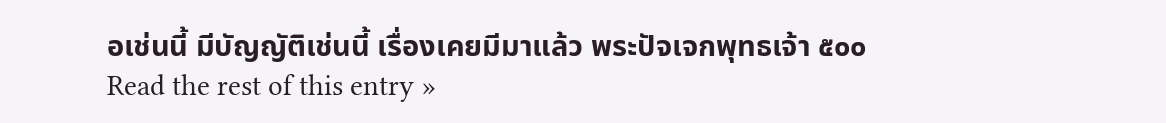อเช่นนี้ มีบัญญัติเช่นนี้ เรื่องเคยมีมาแล้ว พระปัจเจกพุทธเจ้า ๕๐๐
Read the rest of this entry »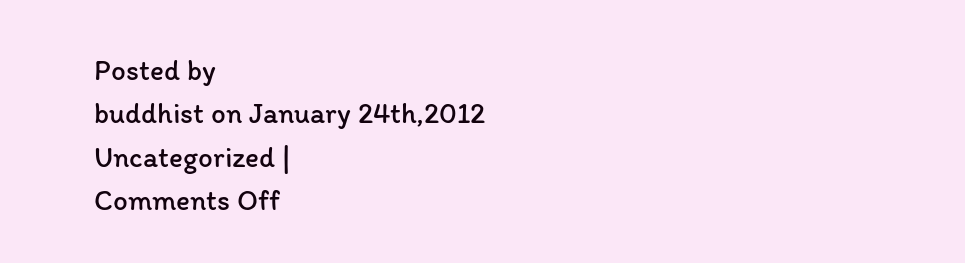Posted by
buddhist on January 24th,2012
Uncategorized |
Comments Off